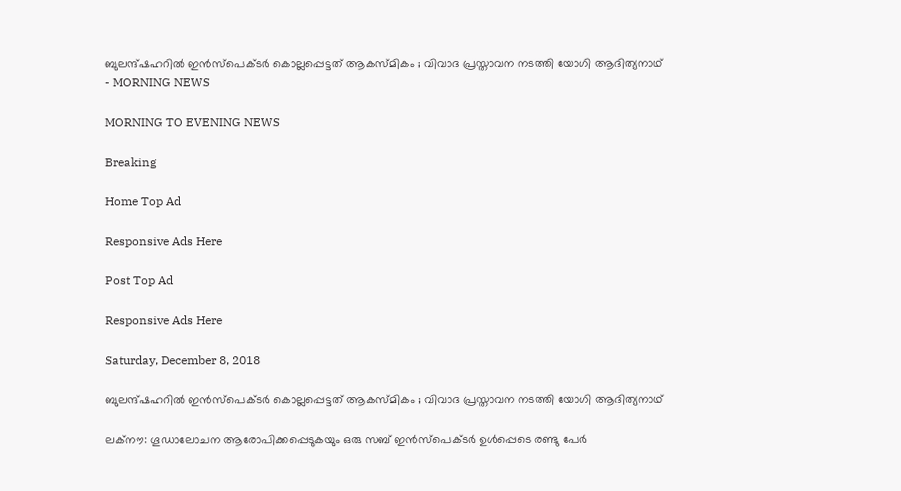ബുലന്ദ്ഷഹറില്‍ ഇന്‍സ്‌പെക്ടര്‍ കൊല്ലപ്പെട്ടത് ആകസ്മികം ; വിവാദ പ്രസ്താവന നടത്തി യോഗി ആദിത്യനാഥ് - MORNING NEWS

MORNING TO EVENING NEWS

Breaking

Home Top Ad

Responsive Ads Here

Post Top Ad

Responsive Ads Here

Saturday, December 8, 2018

ബുലന്ദ്ഷഹറില്‍ ഇന്‍സ്‌പെക്ടര്‍ കൊല്ലപ്പെട്ടത് ആകസ്മികം ; വിവാദ പ്രസ്താവന നടത്തി യോഗി ആദിത്യനാഥ്

ലക്‌നൗ: ഗൂഡാലോചന ആരോപിക്കപ്പെടുകയും ഒരു സബ് ഇന്‍സ്‌പെക്ടര്‍ ഉള്‍പ്പെടെ രണ്ടു പേര്‍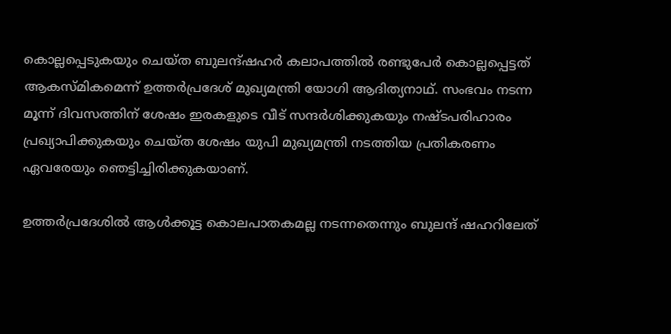കൊല്ലപ്പെടുകയും ചെയ്ത ബുലന്ദ്ഷഹര്‍ കലാപത്തില്‍ രണ്ടുപേര്‍ കൊല്ലപ്പെട്ടത് ആകസ്മികമെന്ന് ഉത്തര്‍പ്രദേശ് മുഖ്യമന്ത്രി യോഗി ആദിത്യനാഥ്. സംഭവം നടന്ന മൂന്ന് ദിവസത്തിന് ശേഷം ഇരകളുടെ വീട് സന്ദര്‍ശിക്കുകയും നഷ്ടപരിഹാരം പ്രഖ്യാപിക്കുകയും ചെയ്ത ശേഷം യുപി മുഖ്യമന്ത്രി നടത്തിയ പ്രതികരണം ഏവരേയും ഞെട്ടിച്ചിരിക്കുകയാണ്.

ഉത്തര്‍പ്രദേശില്‍ ആള്‍ക്കൂട്ട കൊലപാതകമല്ല നടന്നതെന്നും ബുലന്ദ് ഷഹറിലേത്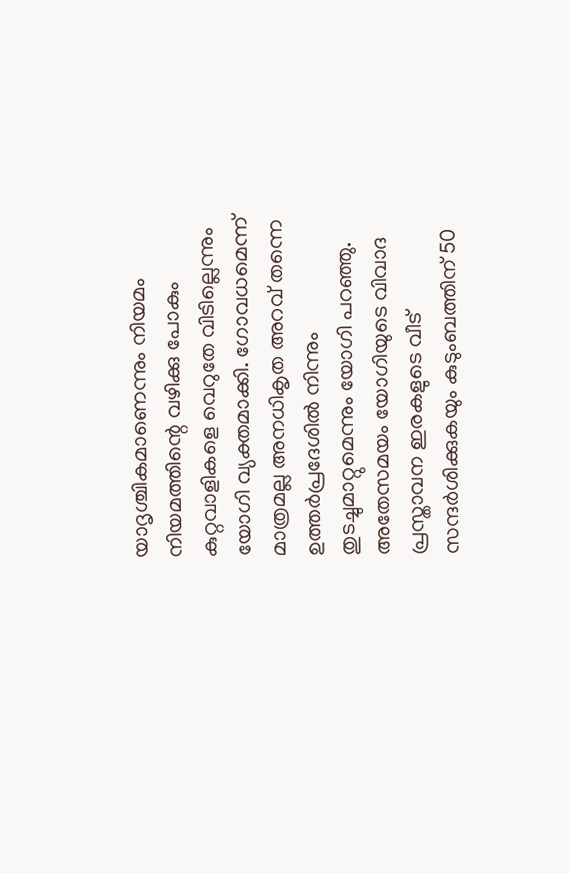യാദൃശ്ചികമാണെന്നും നിയമം നിയമത്തിന്റെ വഴിക്കു പോകും കുറ്റവാളികളെ വെറുതേ വിടില്ലെന്നും യോഗി വ്യക്തമാക്കി. ഗോവധമെന്ന് മാത്രമല്ല അനധികൃത അറവ് തന്നെ ഉത്തര്‍പ്രദേശില്‍ നിന്നും തുടച്ചുമാറ്റുമെന്നും യോഗി പറഞ്ഞു. അതേസമയം യോഗിയുടെ വിവാദ പ്രസ്താവന ഇരകളുടെ വീട് സന്ദര്‍ശിക്കുകയും കുടുംബത്തിന് 50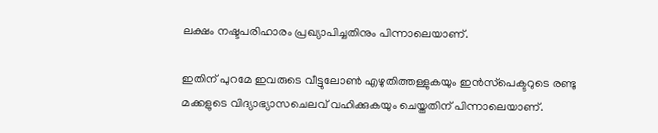ലക്ഷം നഷ്ടപരിഹാരം പ്രഖ്യാപിച്ചതിനും പിന്നാലെയാണ്.

ഇതിന് പുറമേ ഇവരുടെ വീട്ടുലോണ്‍ എഴുതിത്തള്ളുകയും ഇന്‍സ്‌പെക്ടറുടെ രണ്ടു മക്കളുടെ വിദ്യാഭ്യാസചെലവ് വഹിക്കുകയും ചെയ്തതിന് പിന്നാലെയാണ്.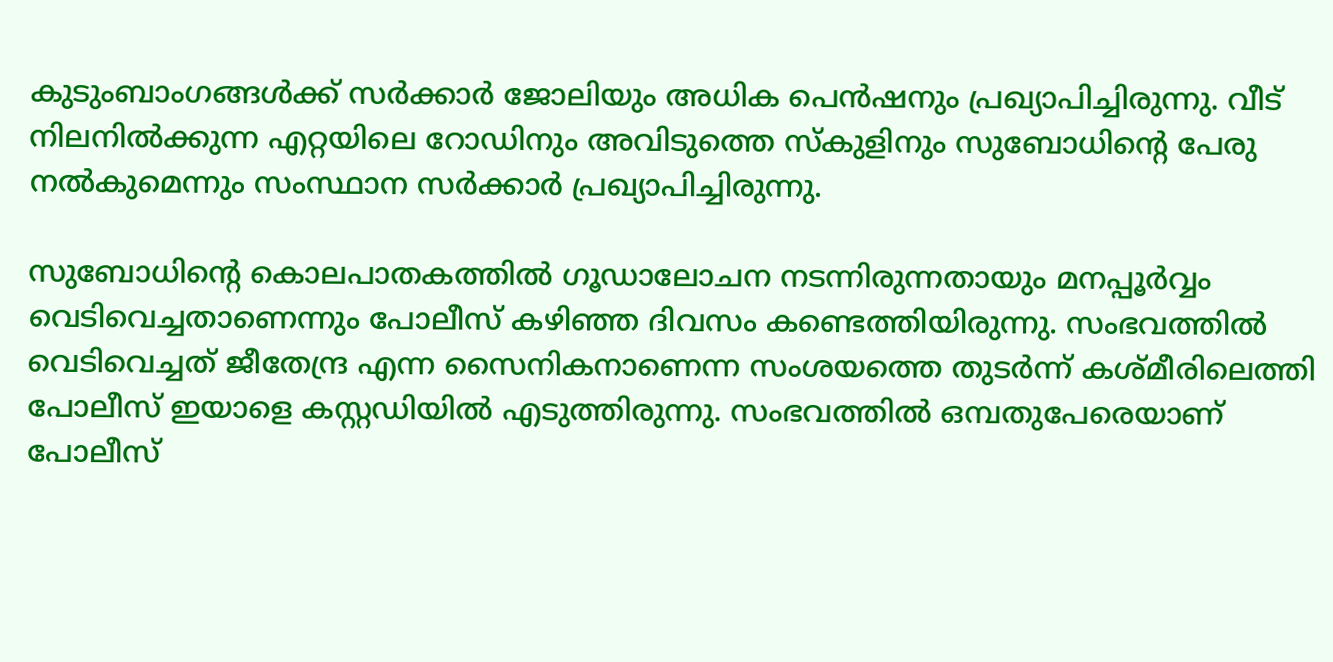കുടുംബാംഗങ്ങള്‍ക്ക് സര്‍ക്കാര്‍ ജോലിയും അധിക പെന്‍ഷനും പ്രഖ്യാപിച്ചിരുന്നു. വീട് നിലനില്‍ക്കുന്ന എറ്റയിലെ റോഡിനും അവിടുത്തെ സ്‌കുളിനും സുബോധിന്റെ പേരു നല്‍കുമെന്നും സംസ്ഥാന സര്‍ക്കാര്‍ പ്രഖ്യാപിച്ചിരുന്നു.

സുബോധിന്റെ കൊലപാതകത്തില്‍ ഗൂഡാലോചന നടന്നിരുന്നതായും മനപ്പൂര്‍വ്വം വെടിവെച്ചതാണെന്നും പോലീസ് കഴിഞ്ഞ ദിവസം കണ്ടെത്തിയിരുന്നു. സംഭവത്തില്‍ വെടിവെച്ചത് ജീതേന്ദ്ര എന്ന സൈനികനാണെന്ന സംശയത്തെ തുടര്‍ന്ന് കശ്മീരിലെത്തി പോലീസ് ഇയാളെ കസ്റ്റഡിയില്‍ എടുത്തിരുന്നു. സംഭവത്തില്‍ ഒമ്പതുപേരെയാണ് പോലീസ്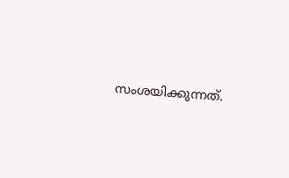സംശയിക്കുന്നത്.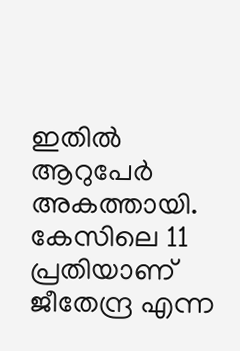ഇതില്‍ ആറുപേര്‍ അകത്തായി. കേസിലെ 11 പ്രതിയാണ് ജീതേന്ദ്ര എന്ന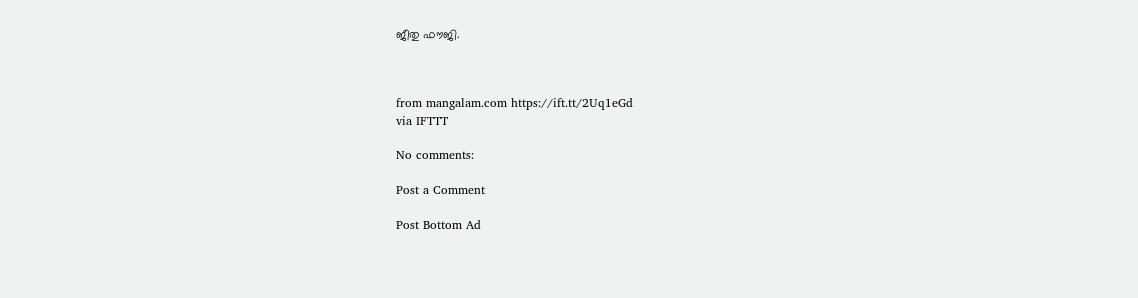ജീതു ഫൗജി.



from mangalam.com https://ift.tt/2Uq1eGd
via IFTTT

No comments:

Post a Comment

Post Bottom Ad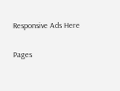Responsive Ads Here

Pages